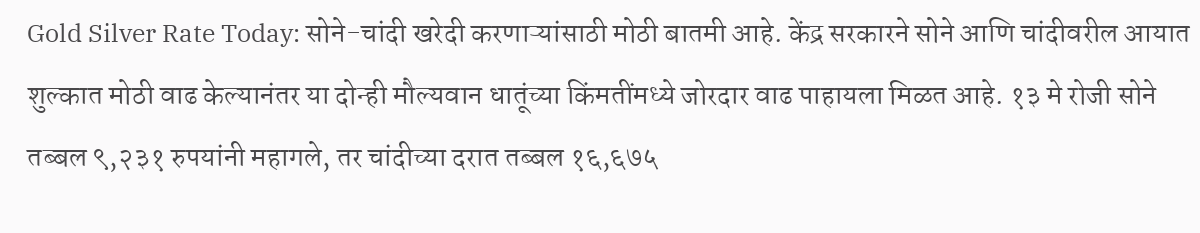Gold Silver Rate Today: सोने-चांदी खरेदी करणाऱ्यांसाठी मोठी बातमी आहे. केंद्र सरकारने सोने आणि चांदीवरील आयात शुल्कात मोठी वाढ केल्यानंतर या दोन्ही मौल्यवान धातूंच्या किंमतींमध्ये जोरदार वाढ पाहायला मिळत आहे. १३ मे रोजी सोने तब्बल ९,२३१ रुपयांनी महागले, तर चांदीच्या दरात तब्बल १६,६७५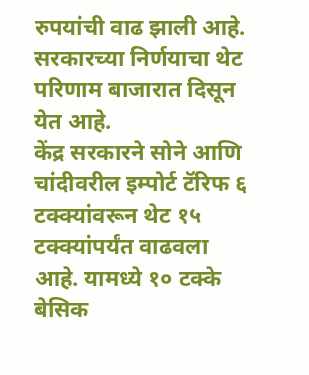रुपयांची वाढ झाली आहे. सरकारच्या निर्णयाचा थेट परिणाम बाजारात दिसून येत आहे.
केंद्र सरकारने सोने आणि चांदीवरील इम्पोर्ट टॅरिफ ६ टक्क्यांवरून थेट १५ टक्क्यांपर्यंत वाढवला आहे. यामध्ये १० टक्के बेसिक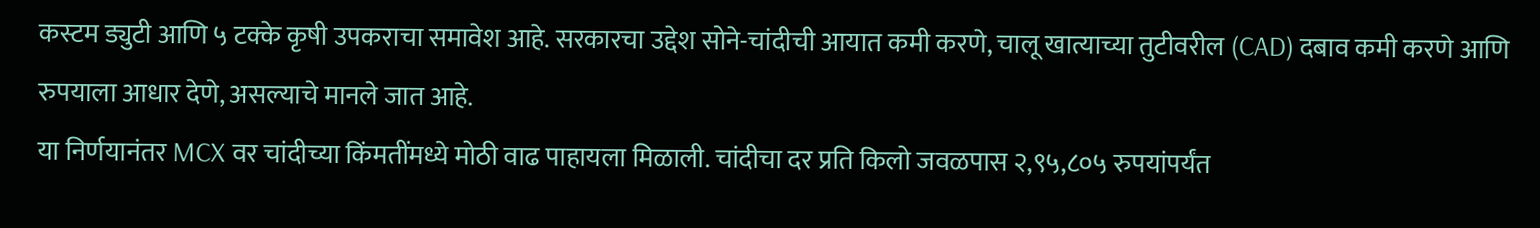कस्टम ड्युटी आणि ५ टक्के कृषी उपकराचा समावेश आहे. सरकारचा उद्देश सोने-चांदीची आयात कमी करणे, चालू खात्याच्या तुटीवरील (CAD) दबाव कमी करणे आणि रुपयाला आधार देणे, असल्याचे मानले जात आहे.
या निर्णयानंतर MCX वर चांदीच्या किंमतींमध्ये मोठी वाढ पाहायला मिळाली. चांदीचा दर प्रति किलो जवळपास २,९५,८०५ रुपयांपर्यंत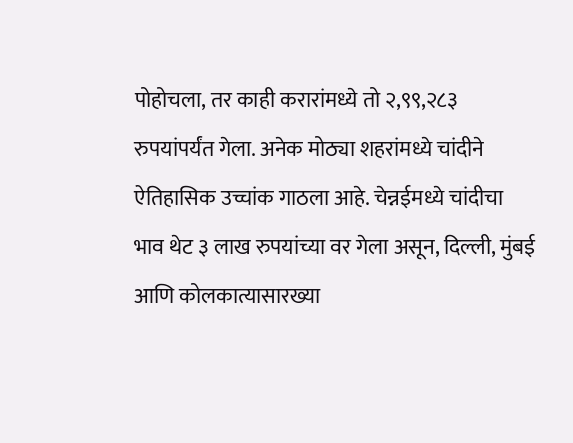पोहोचला, तर काही करारांमध्ये तो २,९९,२८३ रुपयांपर्यंत गेला. अनेक मोठ्या शहरांमध्ये चांदीने ऐतिहासिक उच्चांक गाठला आहे. चेन्नईमध्ये चांदीचा भाव थेट ३ लाख रुपयांच्या वर गेला असून, दिल्ली, मुंबई आणि कोलकात्यासारख्या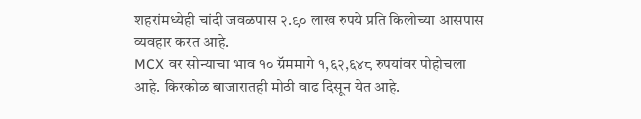शहरांमध्येही चांदी जवळपास २.९० लाख रुपये प्रति किलोच्या आसपास व्यवहार करत आहे.
MCX वर सोन्याचा भाव १० ग्रॅममागे १,६२,६४८ रुपयांवर पोहोचला आहे. किरकोळ बाजारातही मोठी वाढ दिसून येत आहे.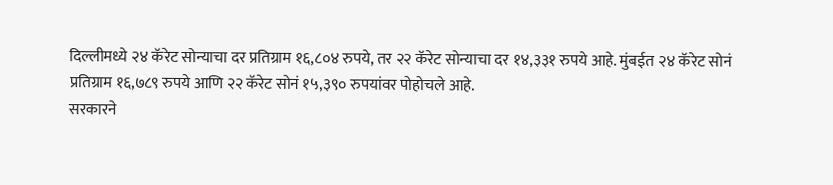दिल्लीमध्ये २४ कॅरेट सोन्याचा दर प्रतिग्राम १६,८०४ रुपये, तर २२ कॅरेट सोन्याचा दर १४,३३१ रुपये आहे. मुंबईत २४ कॅरेट सोनं प्रतिग्राम १६,७८९ रुपये आणि २२ कॅरेट सोनं १५,३९० रुपयांवर पोहोचले आहे.
सरकारने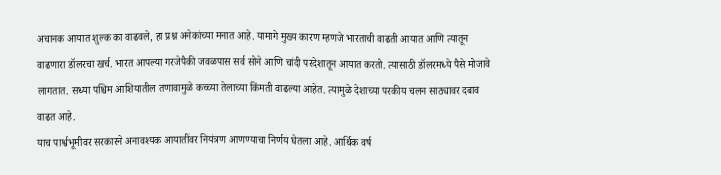अचानक आयात शुल्क का वाढवले, हा प्रश्न अनेकांच्या मनात आहे. यामागे मुख्य कारण म्हणजे भारताची वाढती आयात आणि त्यातून वाढणारा डॉलरचा खर्च. भारत आपल्या गरजेपैकी जवळपास सर्व सोने आणि चांदी परदेशातून आयात करतो. त्यासाठी डॉलरमध्ये पैसे मोजावे लागतात. सध्या पश्चिम आशियातील तणावामुळे कच्च्या तेलाच्या किंमती वाढल्या आहेत. त्यामुळे देशाच्या परकीय चलन साठ्यावर दबाव वाढत आहे.
याच पार्श्वभूमीवर सरकारने अनावश्यक आयातींवर नियंत्रण आणण्याचा निर्णय घेतला आहे. आर्थिक वर्ष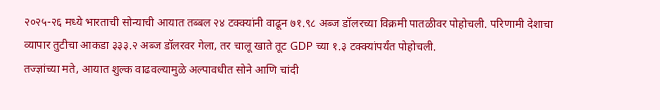२०२५-२६ मध्ये भारताची सोन्याची आयात तब्बल २४ टक्क्यांनी वाढून ७१.९८ अब्ज डॉलरच्या विक्रमी पातळीवर पोहोचली. परिणामी देशाचा व्यापार तुटीचा आकडा ३३३.२ अब्ज डॉलरवर गेला, तर चालू खाते तूट GDP च्या १.३ टक्क्यांपर्यंत पोहोचली.
तज्ज्ञांच्या मते, आयात शुल्क वाढवल्यामुळे अल्पावधीत सोने आणि चांदी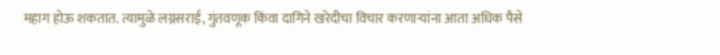महाग होऊ शकतात. त्यामुळे लग्नसराई, गुंतवणूक किंवा दागिने खरेदीचा विचार करणाऱ्यांना आता अधिक पैसे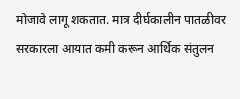मोजावे लागू शकतात. मात्र दीर्घकालीन पातळीवर सरकारला आयात कमी करून आर्थिक संतुलन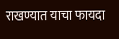राखण्यात याचा फायदा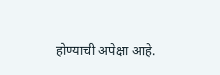होण्याची अपेक्षा आहे.